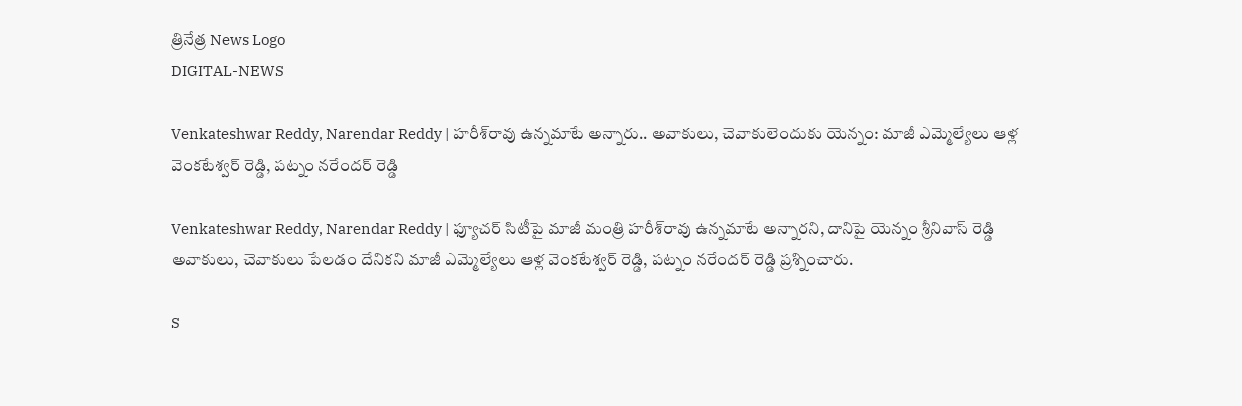త్రినేత్ర News Logo
DIGITAL-NEWS

Venkateshwar Reddy, Narendar Reddy | హ‌రీశ్‌రావు ఉన్న‌మాటే అన్నారు.. అవాకులు, చెవాకులెందుకు యెన్నం: మాజీ ఎమ్మెల్యేలు ఆళ్ల వెంకటేశ్వర్ రెడ్డి, పట్నం నరేందర్ రెడ్డి

Venkateshwar Reddy, Narendar Reddy | ఫ్యూచ‌ర్‌ సిటీపై మాజీ మంత్రి హ‌రీశ్‌రావు ఉన్న‌మాటే అన్నార‌ని, దానిపై యెన్నం శ్రీనివాస్ రెడ్డి అవాకులు, చెవాకులు పేలడం దేనిక‌ని మాజీ ఎమ్మెల్యేలు ఆళ్ల వెంకటేశ్వర్ రెడ్డి, పట్నం నరేందర్ రెడ్డి ప్ర‌శ్నించారు.

S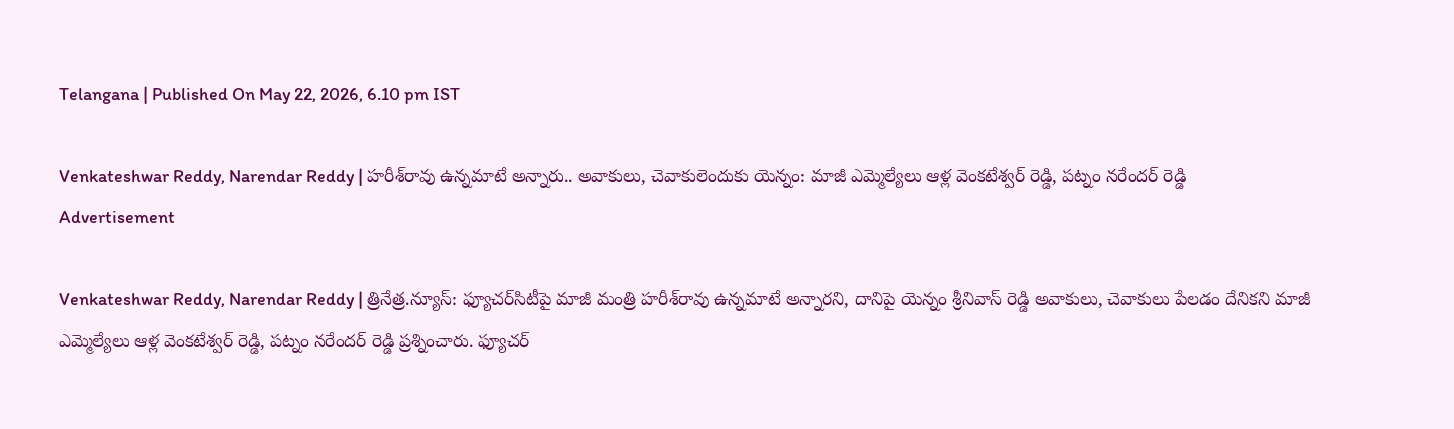Telangana | Published On May 22, 2026, 6.10 pm IST

Venkateshwar Reddy, Narendar Reddy | హ‌రీశ్‌రావు ఉన్న‌మాటే అన్నారు.. అవాకులు, చెవాకులెందుకు యెన్నం: మాజీ ఎమ్మెల్యేలు ఆళ్ల వెంకటేశ్వర్ రెడ్డి, పట్నం నరేందర్ రెడ్డి
Advertisement

Venkateshwar Reddy, Narendar Reddy | త్రినేత్ర‌.న్యూస్‌: ఫ్యూచ‌ర్‌సిటీపై మాజీ మంత్రి హ‌రీశ్‌రావు ఉన్న‌మాటే అన్నార‌ని, దానిపై యెన్నం శ్రీనివాస్ రెడ్డి అవాకులు, చెవాకులు పేలడం దేనిక‌ని మాజీ ఎమ్మెల్యేలు ఆళ్ల వెంకటేశ్వర్ రెడ్డి, పట్నం నరేందర్ రెడ్డి ప్ర‌శ్నించారు. ఫ్యూచర్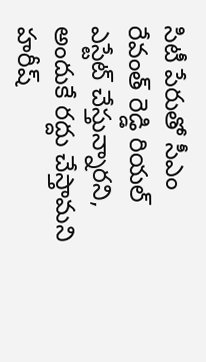సిటీ పేరుతో సీఎం రేవంత్ రెడ్డి రియల్ ఎస్టేట్ చేస్తున్నారని, అందుకే రద్దు చేస్తామని హరీష్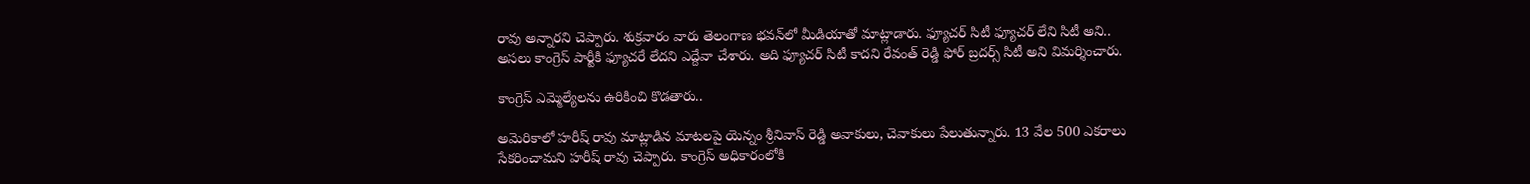రావు అన్నార‌ని చెప్పారు. శుక్ర‌వారం వారు తెలంగాణ భ‌వ‌న్‌లో మీడియాతో మాట్లాడారు. ఫ్యూచర్ సిటీ ఫ్యూచర్ లేని సిటీ అని.. అస‌లు కాంగ్రెస్ పార్టీకి ఫ్యూచరే లేద‌ని ఎద్దేవా చేశారు. అది ఫ్యూచర్ సిటీ కాదని రేవంత్ రెడ్డి ఫోర్ బ్రదర్స్ సిటీ అని విమ‌ర్శించారు.

కాంగ్రెస్ ఎమ్మెల్యేల‌ను ఉరికించి కొడ‌తారు..

అమెరికాలో హరీష్ రావు మాట్లాడిన మాటలపై యెన్నం శ్రీనివాస్ రెడ్డి అవాకులు, చెవాకులు పేలుతున్నారు. 13 వేల 500 ఎకరాలు సేకరించామని హరీష్ రావు చెప్పారు. కాంగ్రెస్ అధికారంలోకి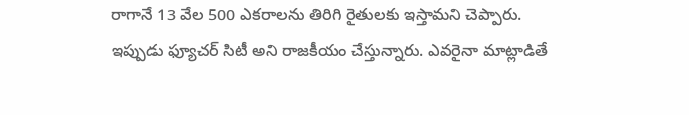రాగానే 13 వేల 500 ఎకరాలను తిరిగి రైతులకు ఇస్తామని చెప్పారు. ఇప్పుడు ఫ్యూచర్ సిటీ అని రాజకీయం చేస్తున్నారు. ఎవరైనా మాట్లాడితే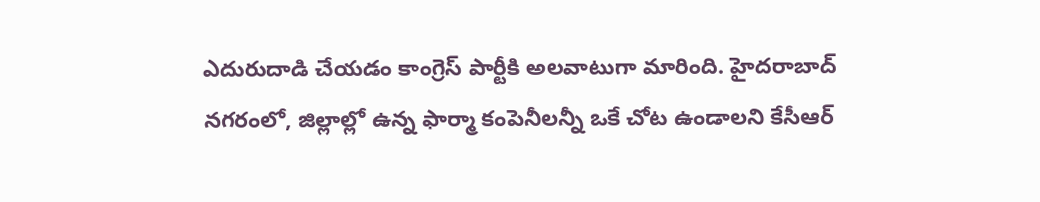ఎదురుదాడి చేయడం కాంగ్రెస్ పార్టీకి అలవాటుగా మారింది. హైదరాబాద్ నగరంలో, జిల్లాల్లో ఉన్న ఫార్మా కంపెనీలన్నీ ఒకే చోట ఉండాలని కేసీఆర్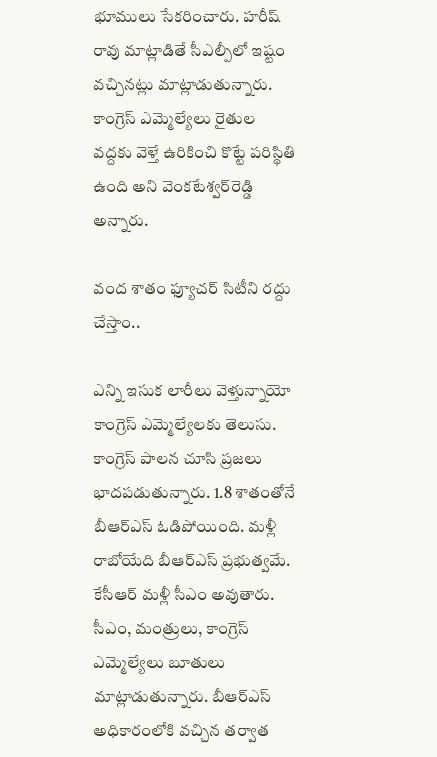భూములు సేకరించారు. హరీష్ రావు మాట్లాడితే సీఎల్పీలో ఇష్టం వచ్చినట్లు మాట్లాడుతున్నారు. కాంగ్రెస్ ఎమ్మెల్యేలు రైతుల వద్దకు వెళ్తే ఉరికించి కొట్టే పరిస్థితి ఉంది అని వెంక‌టేశ్వ‌ర్‌రెడ్డి అన్నారు.

వంద శాతం ఫ్యూచ‌ర్ సిటీని ర‌ద్దు చేస్తాం..

ఎన్ని ఇసుక లారీలు వెళ్తున్నాయో కాంగ్రెస్ ఎమ్మెల్యేలకు తెలుసు. కాంగ్రెస్ పాలన చూసి ప్రజలు భాదపడుతున్నారు. 1.8 శాతంతోనే బీఆర్ఎస్ ఓడిపోయింది. మళ్లీ రాబోయేది బీఆర్ఎస్ ప్ర‌భుత్వ‌మే. కేసీఆర్ మళ్లీ సీఎం అవుతారు. సీఎం, మంత్రులు, కాంగ్రెస్ ఎమ్మెల్యేలు బూతులు మాట్లాడుతున్నారు. బీఆర్ఎస్ అధికారంలోకి వచ్చిన తర్వాత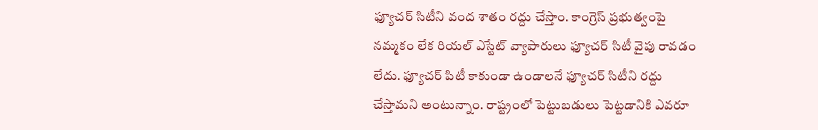ఫ్యూచర్ సిటీని వంద శాతం రద్దు చేస్తాం. కాంగ్రెస్ ప్రభుత్వంపై నమ్మకం లేక రియల్ ఎస్టేట్ వ్యాపారులు ఫ్యూచర్ సిటీ వైపు రావడం లేదు. ఫ్యూచర్ పిటీ కాకుండా ఉండాలనే ఫ్యూచర్ సిటీని రద్దు చేస్తామని అంటున్నాం. రాష్ట్రంలో పెట్టుబడులు పెట్టడానికి ఎవరూ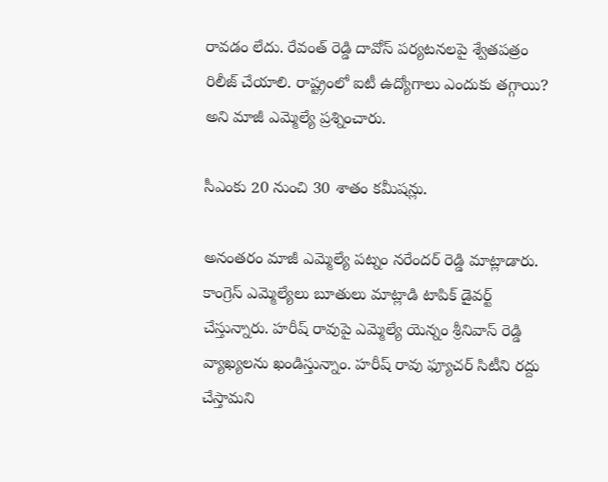రావడం లేదు. రేవంత్ రెడ్డి దావోస్ పర్యటనలపై శ్వేతపత్రం రిలీజ్ చేయాలి. రాష్ట్రంలో ఐటీ ఉద్యోగాలు ఎందుకు తగ్గాయి? అని మాజీ ఎమ్మెల్యే ప్ర‌శ్నించారు.

సీఎంకు 20 నుంచి 30 శాతం క‌మీష‌న్లు.

అనంత‌రం మాజీ ఎమ్మెల్యే పట్నం నరేందర్ రెడ్డి మాట్లాడారు. కాంగ్రెస్ ఎమ్మెల్యేలు బూతులు మాట్లాడి టాపిక్ డైవర్ట్ చేస్తున్నారు. హరీష్ రావుపై ఎమ్మెల్యే యెన్నం శ్రీనివాస్ రెడ్డి వ్యాఖ్యలను ఖండిస్తున్నాం. హరీష్ రావు ఫ్యూచర్ సిటీని రద్దు చేస్తామని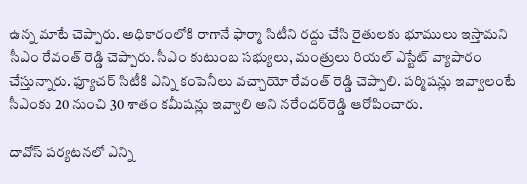ఉన్న మాటే చెప్పారు. అధికారంలోకి రాగానే ఫార్మా సిటీని రద్దు చేసి రైతులకు భూములు ఇస్తామని సీఎం రేవంత్ రెడ్డి చెప్పారు. సీఎం కుటుంబ సభ్యులు, మంత్రులు రియల్ ఎస్టేట్ వ్యాపారం చేస్తున్నారు. ఫ్యూచర్ సిటీకి ఎన్ని కంపెనీలు వచ్చాయో రేవంత్ రెడ్డి చెప్పాలి. పర్మిషన్లు ఇవ్వాలంటే సీఎంకు 20 నుంచి 30 శాతం కమీషన్లు ఇవ్వాలి అని న‌రేంద‌ర్‌రెడ్డి ఆరోపించారు.

దావోస్ పర్యటనలో ఎన్ని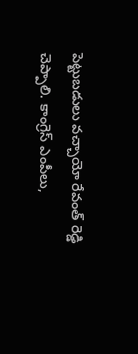పెట్టుబడులు వచ్చాయో రేవంత్ రెడ్డి చెప్పాలి. కాంగ్రెస్ ఎంపీలు,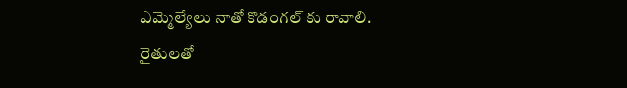ఎమ్మెల్యేలు నాతో కొడంగల్ కు రావాలి. రైతులతో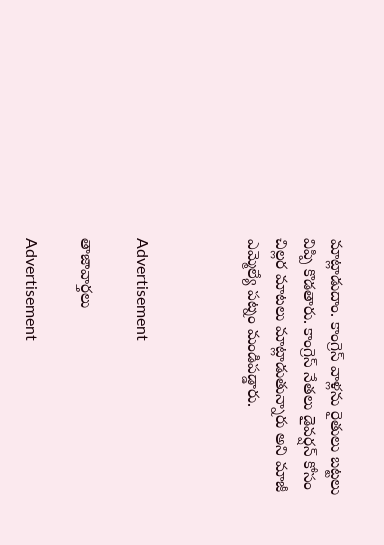మాట్లాడుదాం. కాంగ్రెస్ వాళ్ల‌ను రైతులు బట్టలు విప్పి కొడతారు. కాంగ్రెస్ నేతలు డైవర్షన్ కోసం చిల్లర మాటలు మాట్లాడుతున్నారు అని మాజీ ఎమ్మెల్యే ప‌ట్నం మండిప‌డ్డారు.



Advertisement

తాజావార్తలు

Advertisement